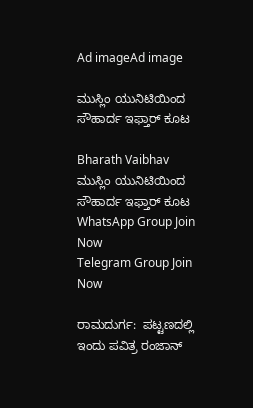Ad imageAd image

ಮುಸ್ಲಿಂ ಯುನಿಟಿಯಿಂದ ಸೌಹಾರ್ದ ಇಫ್ತಾರ್‌ ಕೂಟ

Bharath Vaibhav
ಮುಸ್ಲಿಂ ಯುನಿಟಿಯಿಂದ ಸೌಹಾರ್ದ ಇಫ್ತಾರ್‌ ಕೂಟ
WhatsApp Group Join Now
Telegram Group Join Now

ರಾಮದುರ್ಗ:  ಪಟ್ಟಣದಲ್ಲಿ ಇಂದು ಪವಿತ್ರ ರಂಜಾನ್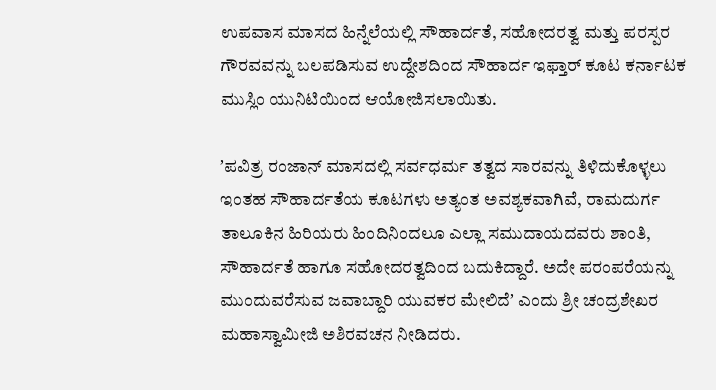ಉಪವಾಸ ಮಾಸದ ಹಿನ್ನೆಲೆಯಲ್ಲಿ ಸೌಹಾರ್ದತೆ, ಸಹೋದರತ್ವ ಮತ್ತು ಪರಸ್ಪರ ಗೌರವವನ್ನು ಬಲಪಡಿಸುವ ಉದ್ದೇಶದಿಂದ ಸೌಹಾರ್ದ ಇಫ್ತಾರ್‌ ಕೂಟ ಕರ್ನಾಟಕ ಮುಸ್ಲಿಂ ಯುನಿಟಿಯಿಂದ ಆಯೋಜಿಸಲಾಯಿತು.

ʼಪವಿತ್ರ ರಂಜಾನ್ ಮಾಸದಲ್ಲಿ ಸರ್ವಧರ್ಮ ತತ್ವದ ಸಾರವನ್ನು ತಿಳಿದುಕೊಳ್ಳಲು ಇಂತಹ ಸೌಹಾರ್ದತೆಯ ಕೂಟಗಳು ಅತ್ಯಂತ ಅವಶ್ಯಕವಾಗಿವೆ, ರಾಮದುರ್ಗ ತಾಲೂಕಿನ ಹಿರಿಯರು ಹಿಂದಿನಿಂದಲೂ ಎಲ್ಲಾ ಸಮುದಾಯದವರು ಶಾಂತಿ, ಸೌಹಾರ್ದತೆ ಹಾಗೂ ಸಹೋದರತ್ವದಿಂದ ಬದುಕಿದ್ದಾರೆ. ಅದೇ ಪರಂಪರೆಯನ್ನು ಮುಂದುವರೆಸುವ ಜವಾಬ್ದಾರಿ ಯುವಕರ ಮೇಲಿದೆʼ ಎಂದು ಶ್ರೀ ಚಂದ್ರಶೇಖರ ಮಹಾಸ್ವಾಮೀಜಿ ಅಶಿರವಚನ ನೀಡಿದರು.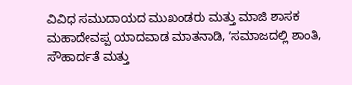ವಿವಿಧ ಸಮುದಾಯದ ಮುಖಂಡರು ಮತ್ತು ಮಾಜಿ ಶಾಸಕ ಮಹಾದೇವಪ್ಪ ಯಾದವಾಡ ಮಾತನಾಡಿ, ʼಸಮಾಜದಲ್ಲಿ ಶಾಂತಿ, ಸೌಹಾರ್ದತೆ ಮತ್ತು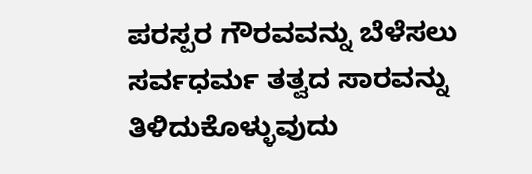ಪರಸ್ಪರ ಗೌರವವನ್ನು ಬೆಳೆಸಲು ಸರ್ವಧರ್ಮ ತತ್ವದ ಸಾರವನ್ನು ತಿಳಿದುಕೊಳ್ಳುವುದು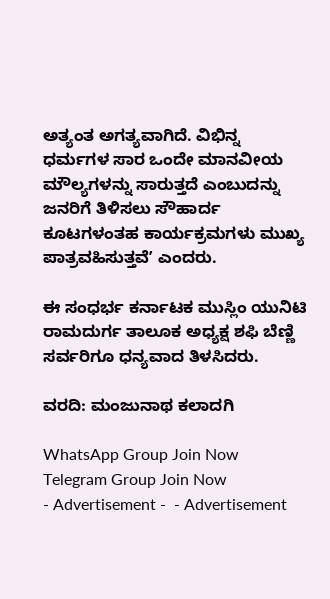ಅತ್ಯಂತ ಅಗತ್ಯವಾಗಿದೆ. ವಿಭಿನ್ನ ಧರ್ಮಗಳ ಸಾರ ಒಂದೇ ಮಾನವೀಯ ಮೌಲ್ಯಗಳನ್ನು ಸಾರುತ್ತದೆ ಎಂಬುದನ್ನು ಜನರಿಗೆ ತಿಳಿಸಲು ಸೌಹಾರ್ದ ಕೂಟಗಳಂತಹ ಕಾರ್ಯಕ್ರಮಗಳು ಮುಖ್ಯ ಪಾತ್ರವಹಿಸುತ್ತವೆʼ ಎಂದರು.

ಈ ಸಂಧರ್ಭ ಕರ್ನಾಟಕ ಮುಸ್ಲಿಂ ಯುನಿಟಿ ರಾಮದುರ್ಗ ತಾಲೂಕ ಅಧ್ಯಕ್ಷ ಶಫಿ ಬೆಣ್ಣಿ ಸರ್ವರಿಗೂ ಧನ್ಯವಾದ ತಿಳಸಿದರು.

ವರದಿ: ಮಂಜುನಾಥ ಕಲಾದಗಿ

WhatsApp Group Join Now
Telegram Group Join Now
- Advertisement -  - Advertisement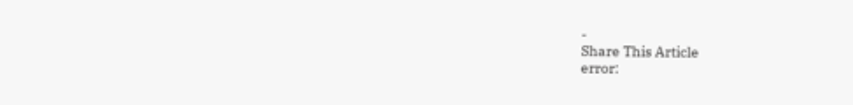-
Share This Article
error: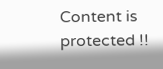Content is protected !!